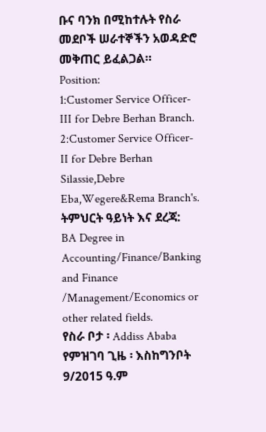ቡና ባንክ በሚከተሉት የስራ መደቦች ሠራተኞችን አወዳድሮ መቅጠር ይፈልጋል።
Position:
1:Customer Service Officer-III for Debre Berhan Branch.
2:Customer Service Officer-II for Debre Berhan Silassie,Debre Eba,Wegere&Rema Branch's.
ትምህርት ዓይነት እና ደረጃ:
BA Degree in Accounting/Finance/Banking and Finance /Management/Economics or other related fields.
የስራ ቦታ ፡ Addiss Ababa
የምዝገባ ጊዜ ፡ እስከግንቦት 9/2015 ዓ.ም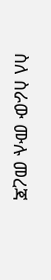ስለ ስራው ሙሉ መረጃ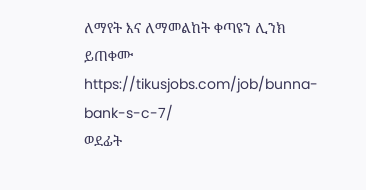ለማየት እና ለማመልከት ቀጣዩን ሊንክ ይጠቀሙ
https://tikusjobs.com/job/bunna-bank-s-c-7/
ወደፊት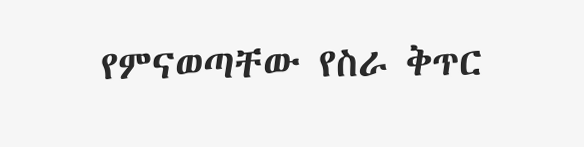የምናወጣቸው የስራ ቅጥር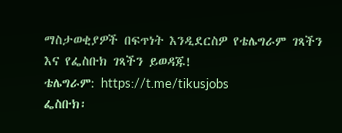ማስታወቂያዎች በፍጥነት እንዲደርስዎ የቴሌግራም ገጻችን እና የፌስቡክ ገጻችን ይወዳጁ!
ቴሌግራም: https://t.me/tikusjobs
ፌስቡክ፡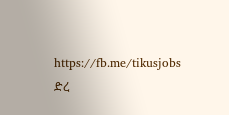https://fb.me/tikusjobs
ድረ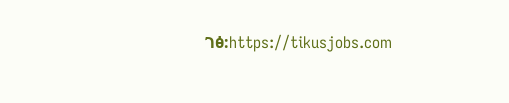ገፅ:https://tikusjobs.com